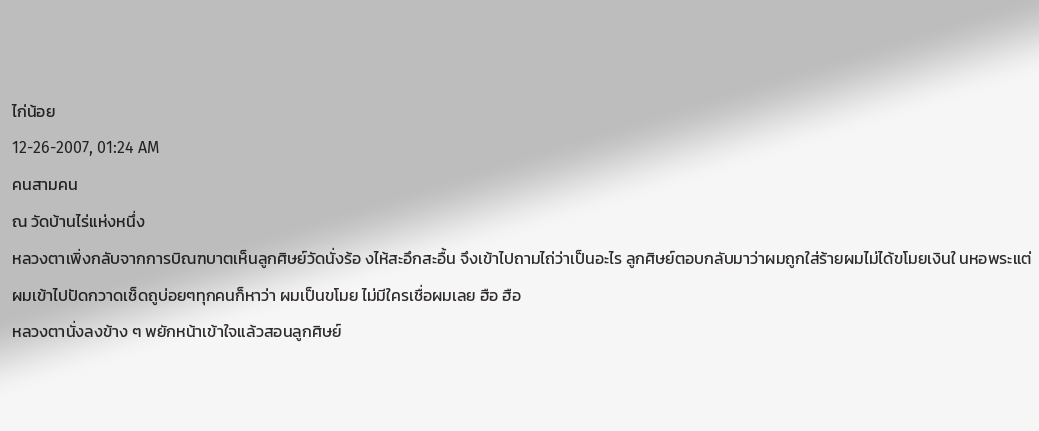ไก่น้อย
12-26-2007, 01:24 AM
คนสามคน
ณ วัดบ้านไร่แห่งหนึ่ง
หลวงตาเพิ่งกลับจากการบิณฑบาตเห็นลูกศิษย์วัดนั่งร้อ งไห้สะอึกสะอื้น จึงเข้าไปถามไถ่ว่าเป็นอะไร ลูกศิษย์ตอบกลับมาว่าผมถูกใส่ร้ายผมไม่ได้ขโมยเงินใ นหอพระแต่ผมเข้าไปปัดกวาดเช็ดถูบ่อยๆทุกคนก็หาว่า ผมเป็นขโมย ไม่มีใครเชื่อผมเลย ฮือ ฮือ
หลวงตานั่งลงข้าง ๆ พยักหน้าเข้าใจแล้วสอนลูกศิษย์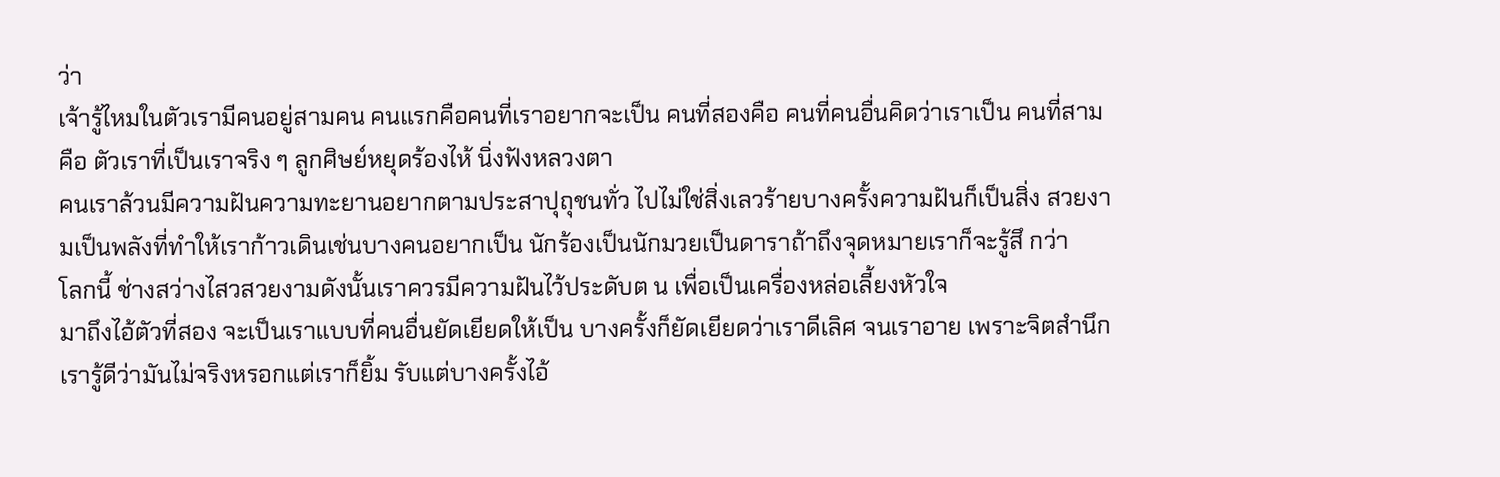ว่า
เจ้ารู้ไหมในตัวเรามีคนอยู่สามคน คนแรกคือคนที่เราอยากจะเป็น คนที่สองคือ คนที่คนอื่นคิดว่าเราเป็น คนที่สามคือ ตัวเราที่เป็นเราจริง ๆ ลูกศิษย์หยุดร้องไห้ นิ่งฟังหลวงตา
คนเราล้วนมีความฝันความทะยานอยากตามประสาปุถุชนทั่ว ไปไม่ใช่สิ่งเลวร้ายบางครั้งความฝันก็เป็นสิ่ง สวยงามเป็นพลังที่ทำให้เราก้าวเดินเช่นบางคนอยากเป็น นักร้องเป็นนักมวยเป็นดาราถ้าถึงจุดหมายเราก็จะรู้สึ กว่า
โลกนี้ ช่างสว่างไสวสวยงามดังนั้นเราควรมีความฝันไว้ประดับต น เพื่อเป็นเครื่องหล่อเลี้ยงหัวใจ
มาถึงไอ้ตัวที่สอง จะเป็นเราแบบที่คนอื่นยัดเยียดให้เป็น บางครั้งก็ยัดเยียดว่าเราดีเลิศ จนเราอาย เพราะจิตสำนึกเรารู้ดีว่ามันไม่จริงหรอกแต่เราก็ยิ้ม รับแต่บางครั้งไอ้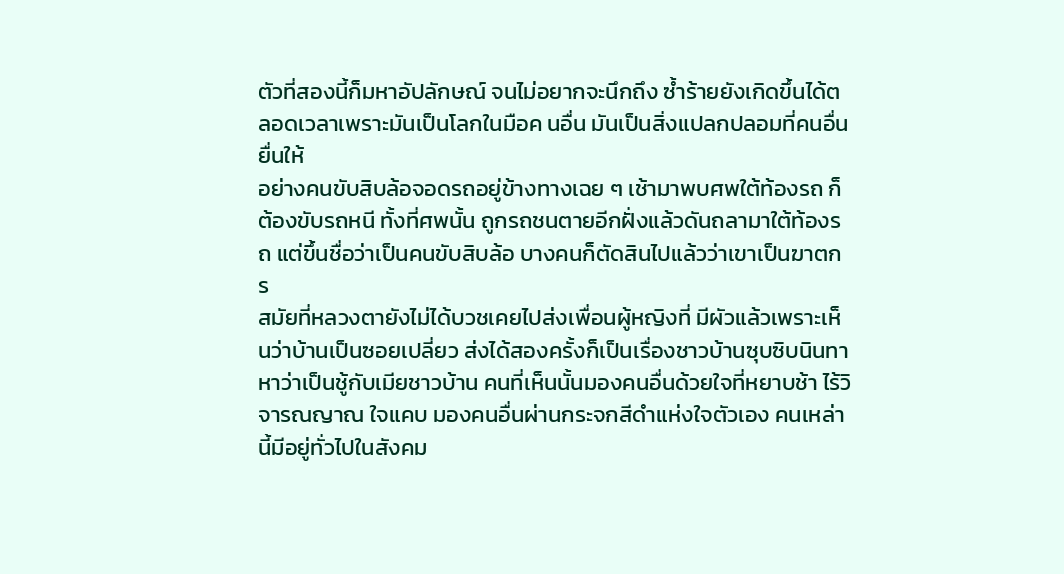ตัวที่สองนี้ก็มหาอัปลักษณ์ จนไม่อยากจะนึกถึง ซ้ำร้ายยังเกิดขึ้นได้ตลอดเวลาเพราะมันเป็นโลกในมือค นอื่น มันเป็นสิ่งแปลกปลอมที่คนอื่นยื่นให้
อย่างคนขับสิบล้อจอดรถอยู่ข้างทางเฉย ๆ เช้ามาพบศพใต้ท้องรถ ก็ต้องขับรถหนี ทั้งที่ศพนั้น ถูกรถชนตายอีกฝั่งแล้วดันถลามาใต้ท้องรถ แต่ขึ้นชื่อว่าเป็นคนขับสิบล้อ บางคนก็ตัดสินไปแล้วว่าเขาเป็นฆาตกร
สมัยที่หลวงตายังไม่ได้บวชเคยไปส่งเพื่อนผู้หญิงที่ มีผัวแล้วเพราะเห็นว่าบ้านเป็นซอยเปลี่ยว ส่งได้สองครั้งก็เป็นเรื่องชาวบ้านซุบซิบนินทา หาว่าเป็นชู้กับเมียชาวบ้าน คนที่เห็นนั้นมองคนอื่นด้วยใจที่หยาบช้า ไร้วิจารณญาณ ใจแคบ มองคนอื่นผ่านกระจกสีดำแห่งใจตัวเอง คนเหล่านี้มีอยู่ทั่วไปในสังคม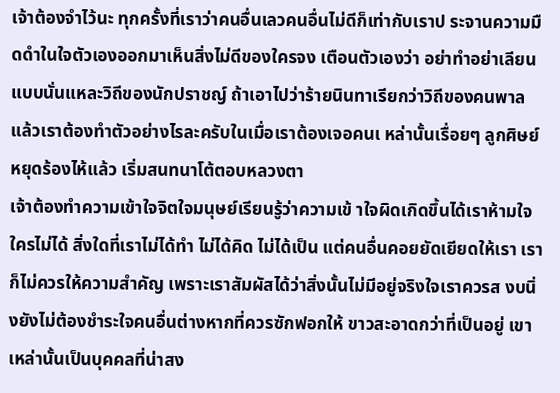เจ้าต้องจำไว้นะ ทุกครั้งที่เราว่าคนอื่นเลวคนอื่นไม่ดีก็เท่ากับเราป ระจานความมืดดำในใจตัวเองออกมาเห็นสิ่งไม่ดีของใครจง เตือนตัวเองว่า อย่าทำอย่าเลียนแบบนั่นแหละวิถีของนักปราชญ์ ถ้าเอาไปว่าร้ายนินทาเรียกว่าวิถีของคนพาล
แล้วเราต้องทำตัวอย่างไรละครับในเมื่อเราต้องเจอคนเ หล่านั้นเรื่อยๆ ลูกศิษย์หยุดร้องไห้แล้ว เริ่มสนทนาโต้ตอบหลวงตา
เจ้าต้องทำความเข้าใจจิตใจมนุษย์เรียนรู้ว่าความเข้ าใจผิดเกิดขึ้นได้เราห้ามใจใครไม่ได้ สิ่งใดที่เราไม่ได้ทำ ไม่ได้คิด ไม่ได้เป็น แต่คนอื่นคอยยัดเยียดให้เรา เราก็ไม่ควรให้ความสำคัญ เพราะเราสัมผัสได้ว่าสิ่งนั้นไม่มีอยู่จริงใจเราควรส งบนิ่งยังไม่ต้องชำระใจคนอื่นต่างหากที่ควรซักฟอกให้ ขาวสะอาดกว่าที่เป็นอยู่ เขาเหล่านั้นเป็นบุคคลที่น่าสง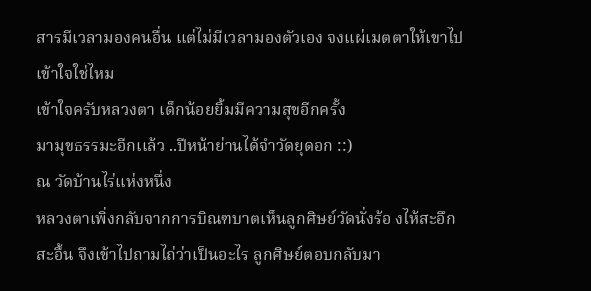สารมีเวลามองคนอื่น แต่ไม่มีเวลามองตัวเอง จงแผ่เมตตาให้เขาไป เข้าใจใช่ไหม
เข้าใจครับหลวงตา เด็กน้อยยิ้มมีความสุขอีกครั้ง
มามุขธรรมะอีกเเล้ว ..ปีหน้าย่านได้จำวัดยุดอก ::)
ณ วัดบ้านไร่แห่งหนึ่ง
หลวงตาเพิ่งกลับจากการบิณฑบาตเห็นลูกศิษย์วัดนั่งร้อ งไห้สะอึกสะอื้น จึงเข้าไปถามไถ่ว่าเป็นอะไร ลูกศิษย์ตอบกลับมา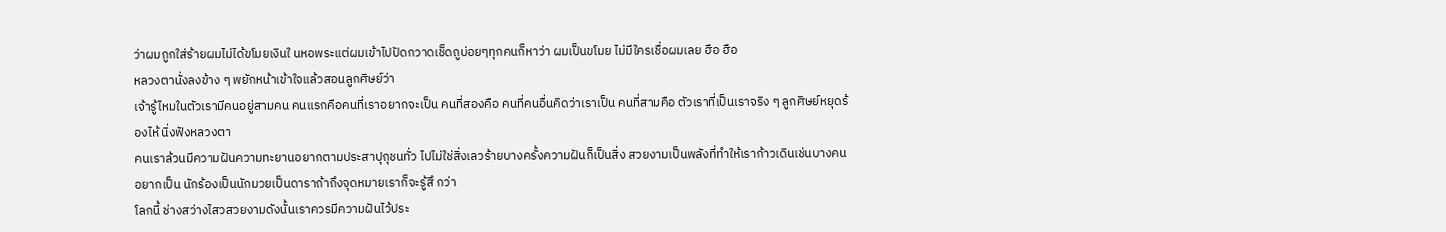ว่าผมถูกใส่ร้ายผมไม่ได้ขโมยเงินใ นหอพระแต่ผมเข้าไปปัดกวาดเช็ดถูบ่อยๆทุกคนก็หาว่า ผมเป็นขโมย ไม่มีใครเชื่อผมเลย ฮือ ฮือ
หลวงตานั่งลงข้าง ๆ พยักหน้าเข้าใจแล้วสอนลูกศิษย์ว่า
เจ้ารู้ไหมในตัวเรามีคนอยู่สามคน คนแรกคือคนที่เราอยากจะเป็น คนที่สองคือ คนที่คนอื่นคิดว่าเราเป็น คนที่สามคือ ตัวเราที่เป็นเราจริง ๆ ลูกศิษย์หยุดร้องไห้ นิ่งฟังหลวงตา
คนเราล้วนมีความฝันความทะยานอยากตามประสาปุถุชนทั่ว ไปไม่ใช่สิ่งเลวร้ายบางครั้งความฝันก็เป็นสิ่ง สวยงามเป็นพลังที่ทำให้เราก้าวเดินเช่นบางคนอยากเป็น นักร้องเป็นนักมวยเป็นดาราถ้าถึงจุดหมายเราก็จะรู้สึ กว่า
โลกนี้ ช่างสว่างไสวสวยงามดังนั้นเราควรมีความฝันไว้ประ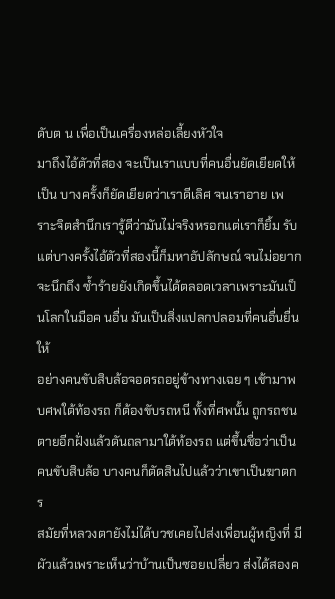ดับต น เพื่อเป็นเครื่องหล่อเลี้ยงหัวใจ
มาถึงไอ้ตัวที่สอง จะเป็นเราแบบที่คนอื่นยัดเยียดให้เป็น บางครั้งก็ยัดเยียดว่าเราดีเลิศ จนเราอาย เพราะจิตสำนึกเรารู้ดีว่ามันไม่จริงหรอกแต่เราก็ยิ้ม รับแต่บางครั้งไอ้ตัวที่สองนี้ก็มหาอัปลักษณ์ จนไม่อยากจะนึกถึง ซ้ำร้ายยังเกิดขึ้นได้ตลอดเวลาเพราะมันเป็นโลกในมือค นอื่น มันเป็นสิ่งแปลกปลอมที่คนอื่นยื่นให้
อย่างคนขับสิบล้อจอดรถอยู่ข้างทางเฉย ๆ เช้ามาพบศพใต้ท้องรถ ก็ต้องขับรถหนี ทั้งที่ศพนั้น ถูกรถชนตายอีกฝั่งแล้วดันถลามาใต้ท้องรถ แต่ขึ้นชื่อว่าเป็นคนขับสิบล้อ บางคนก็ตัดสินไปแล้วว่าเขาเป็นฆาตกร
สมัยที่หลวงตายังไม่ได้บวชเคยไปส่งเพื่อนผู้หญิงที่ มีผัวแล้วเพราะเห็นว่าบ้านเป็นซอยเปลี่ยว ส่งได้สองค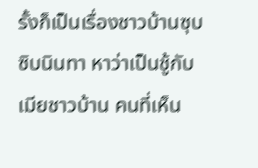รั้งก็เป็นเรื่องชาวบ้านซุบซิบนินทา หาว่าเป็นชู้กับเมียชาวบ้าน คนที่เห็น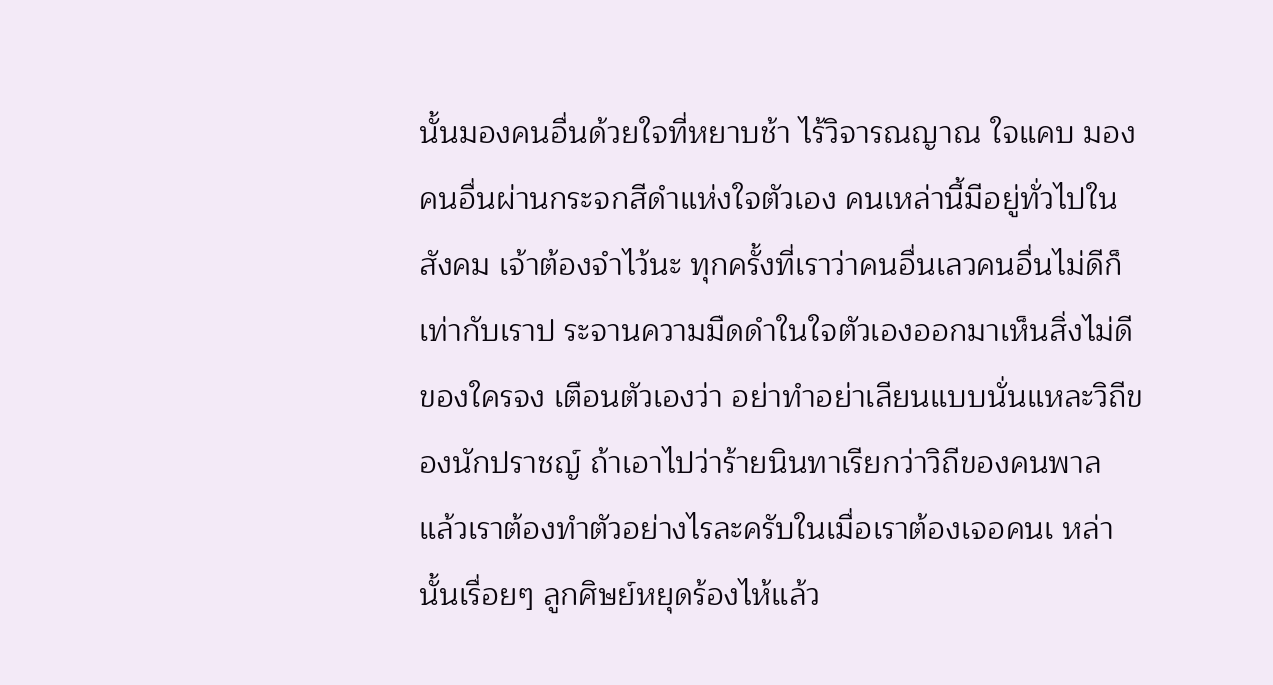นั้นมองคนอื่นด้วยใจที่หยาบช้า ไร้วิจารณญาณ ใจแคบ มองคนอื่นผ่านกระจกสีดำแห่งใจตัวเอง คนเหล่านี้มีอยู่ทั่วไปในสังคม เจ้าต้องจำไว้นะ ทุกครั้งที่เราว่าคนอื่นเลวคนอื่นไม่ดีก็เท่ากับเราป ระจานความมืดดำในใจตัวเองออกมาเห็นสิ่งไม่ดีของใครจง เตือนตัวเองว่า อย่าทำอย่าเลียนแบบนั่นแหละวิถีของนักปราชญ์ ถ้าเอาไปว่าร้ายนินทาเรียกว่าวิถีของคนพาล
แล้วเราต้องทำตัวอย่างไรละครับในเมื่อเราต้องเจอคนเ หล่านั้นเรื่อยๆ ลูกศิษย์หยุดร้องไห้แล้ว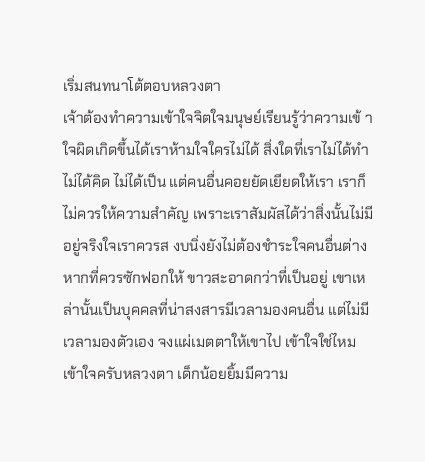เริ่มสนทนาโต้ตอบหลวงตา
เจ้าต้องทำความเข้าใจจิตใจมนุษย์เรียนรู้ว่าความเข้ าใจผิดเกิดขึ้นได้เราห้ามใจใครไม่ได้ สิ่งใดที่เราไม่ได้ทำ ไม่ได้คิด ไม่ได้เป็น แต่คนอื่นคอยยัดเยียดให้เรา เราก็ไม่ควรให้ความสำคัญ เพราะเราสัมผัสได้ว่าสิ่งนั้นไม่มีอยู่จริงใจเราควรส งบนิ่งยังไม่ต้องชำระใจคนอื่นต่างหากที่ควรซักฟอกให้ ขาวสะอาดกว่าที่เป็นอยู่ เขาเหล่านั้นเป็นบุคคลที่น่าสงสารมีเวลามองคนอื่น แต่ไม่มีเวลามองตัวเอง จงแผ่เมตตาให้เขาไป เข้าใจใช่ไหม
เข้าใจครับหลวงตา เด็กน้อยยิ้มมีความ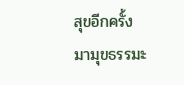สุขอีกครั้ง
มามุขธรรมะ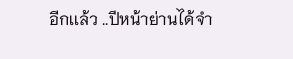อีกเเล้ว ..ปีหน้าย่านได้จำ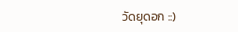วัดยุดอก ::)